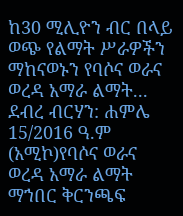ከ30 ሚሊዮን ብር በላይ ወጭ የልማት ሥራዎችን ማከናወኑን የባሶና ወራና ወረዳ አማራ ልማት...
ደብረ ብርሃን: ሐምሌ 15/2016 ዓ.ም (አሚኮ)የባሶና ወራና ወረዳ አማራ ልማት ማኀበር ቅርንጫፍ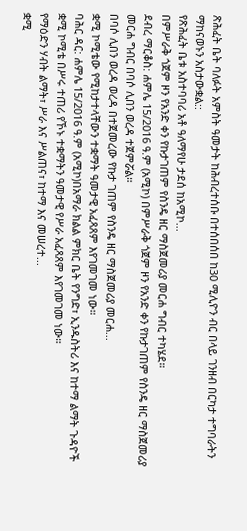ጽሕፈት ቤት ባለፉት አምስት ዓመታት ከሕብረተሰቡ በተሰበሰበ ከ30 ሚሊዮን ብር በላይ ገንዘብ በርካታ ተግባራትን ማከናወኑን አስታውቋል::
የጽሕፈት ቤቱ አስተባባሪ አቶ ዓለማየሁ ታደሰ ከአሚኮ...
በምሥራቅ ጎጀም ዞን የአንድ ቀን የኩታገጠም የስንዴ ዘር ማስጀመሪያ መርሐ ግብር ተካሄደ።
ደብረ ማርቆስ: ሐምሌ 15/2016 ዓ.ም (አሚኮ) በምሥራቅ ጎጀም ዞን የአንድ ቀን የኩታገጠም የስንዴ ዘር ማስጀመሪያ መርሐ ግብር በባሶ ሊበን ወረዳ ተጀምሯል።
በባሶ ሊበን ወረዳ ወረዳ በተጀመረው የኩታ ገጠም የስንዴ ዘር ማስጀመሪያ መርሐ...
ቋሚ ኮሚቴው የሚከታተላቸውን ተቋማት ዓመታዊ አፈጻጸም እየገመገመ ነው።
ባሕር ዳር: ሐምሌ 15/2016 ዓ.ም (አሚኮ)በአማራ ክልል ምክር ቤት የንግድ፣ ኢንዱስትሪ እና ከተማ ልማት ጉዳዮች ቋሚ ኮሚቴ በሥሩ ተጠሪ የኾኑ ተቋማትን ዓመታዊ የሥራ አፈጻጸም እየገመገመ ነው።
የማዕድን ሃብት ልማት፣ ሥራ እና ሥልጠና፣ ከተማ እና መሠረተ...
ቋሚ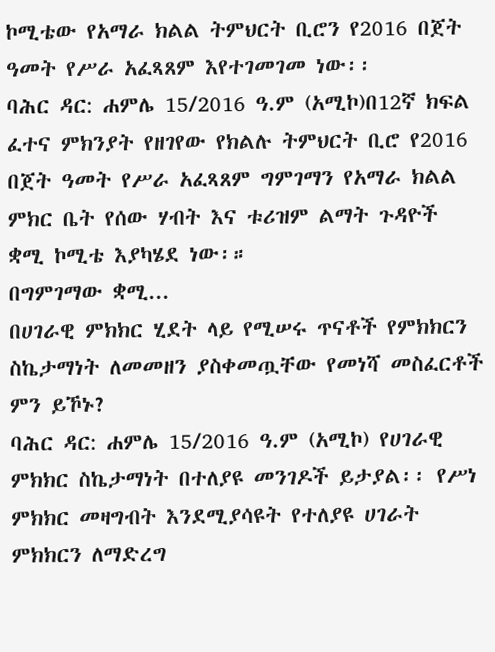ኮሚቴው የአማራ ክልል ትምህርት ቢሮን የ2016 በጀት ዓመት የሥራ አፈጻጸም እየተገመገመ ነው፡፡
ባሕር ዳር: ሐምሌ 15/2016 ዓ.ም (አሚኮ)በ12ኛ ክፍል ፈተና ምክንያት የዘገየው የክልሉ ትምህርት ቢሮ የ2016 በጀት ዓመት የሥራ አፈጻጸም ግምገማን የአማራ ክልል ምክር ቤት የሰው ሃብት እና ቱሪዝም ልማት ጉዳዮች ቋሚ ኮሚቴ እያካሄደ ነው፡።
በግምገማው ቋሚ...
በሀገራዊ ምክክር ሂደት ላይ የሚሠሩ ጥናቶች የምክክርን ስኬታማነት ለመመዘን ያስቀመጧቸው የመነሻ መስፈርቶች ምን ይኾኑ?
ባሕር ዳር: ሐምሌ 15/2016 ዓ.ም (አሚኮ) የሀገራዊ ምክክር ስኬታማነት በተለያዩ መንገዶች ይታያል፡፡ የሥነ ምክክር መዛግብት እንደሚያሳዩት የተለያዩ ሀገራት ምክክርን ለማድረግ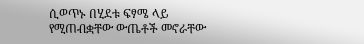ሲወጥኑ በሂደቱ ፍፃሜ ላይ የሚጠብቋቸው ውጤቶች መኖራቸው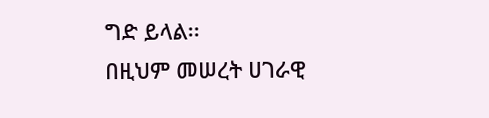ግድ ይላል፡፡
በዚህም መሠረት ሀገራዊ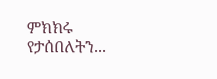ምክክሩ የታሰበለትን...